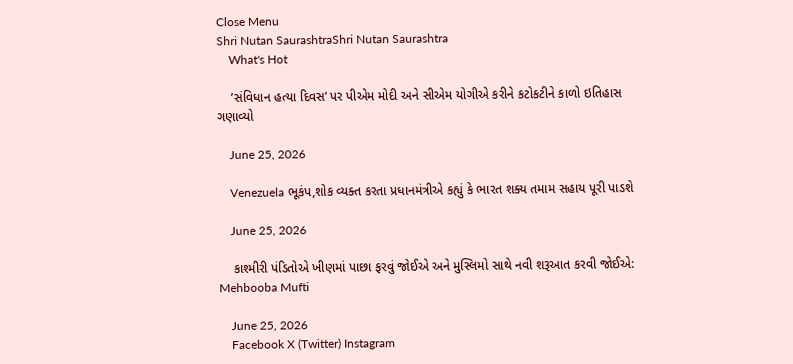Close Menu
Shri Nutan SaurashtraShri Nutan Saurashtra
    What's Hot

    ’સંવિધાન હત્યા દિવસ’ પર પીએમ મોદી અને સીએમ યોગીએ કરીને કટોકટીને કાળો ઇતિહાસ ગણાવ્યો

    June 25, 2026

    Venezuela ભૂકંપ,શોક વ્યક્ત કરતા પ્રધાનમંત્રીએ કહ્યું કે ભારત શક્ય તમામ સહાય પૂરી પાડશે

    June 25, 2026

    કાશ્મીરી પંડિતોએ ખીણમાં પાછા ફરવું જોઈએ અને મુસ્લિમો સાથે નવી શરૂઆત કરવી જોઈએ: Mehbooba Mufti

    June 25, 2026
    Facebook X (Twitter) Instagram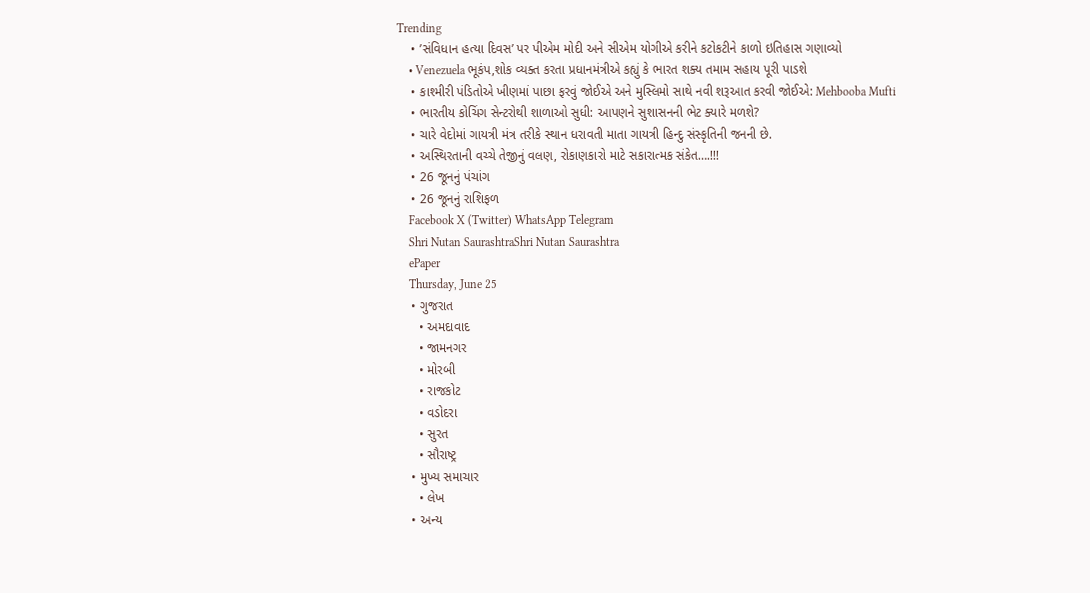Trending
    • ’સંવિધાન હત્યા દિવસ’ પર પીએમ મોદી અને સીએમ યોગીએ કરીને કટોકટીને કાળો ઇતિહાસ ગણાવ્યો
    • Venezuela ભૂકંપ,શોક વ્યક્ત કરતા પ્રધાનમંત્રીએ કહ્યું કે ભારત શક્ય તમામ સહાય પૂરી પાડશે
    • કાશ્મીરી પંડિતોએ ખીણમાં પાછા ફરવું જોઈએ અને મુસ્લિમો સાથે નવી શરૂઆત કરવી જોઈએ: Mehbooba Mufti
    • ભારતીય કોચિંગ સેન્ટરોથી શાળાઓ સુધી: આપણને સુશાસનની ભેટ ક્યારે મળશે?
    • ચારે વેદોમાં ગાયત્રી મંત્ર તરીકે સ્થાન ધરાવતી માતા ગાયત્રી હિન્દુ સંસ્કૃતિની જનની છે.
    • અસ્થિરતાની વચ્ચે તેજીનું વલણ, રોકાણકારો માટે સકારાત્મક સંકેત….!!!
    • 26 જૂનનું પંચાંગ
    • 26 જૂનનું રાશિફળ
    Facebook X (Twitter) WhatsApp Telegram
    Shri Nutan SaurashtraShri Nutan Saurashtra
    ePaper
    Thursday, June 25
    • ગુજરાત
      • અમદાવાદ
      • જામનગર
      • મોરબી
      • રાજકોટ
      • વડોદરા
      • સુરત
      • સૌરાષ્ટ્ર
    • મુખ્ય સમાચાર
      • લેખ
    • અન્ય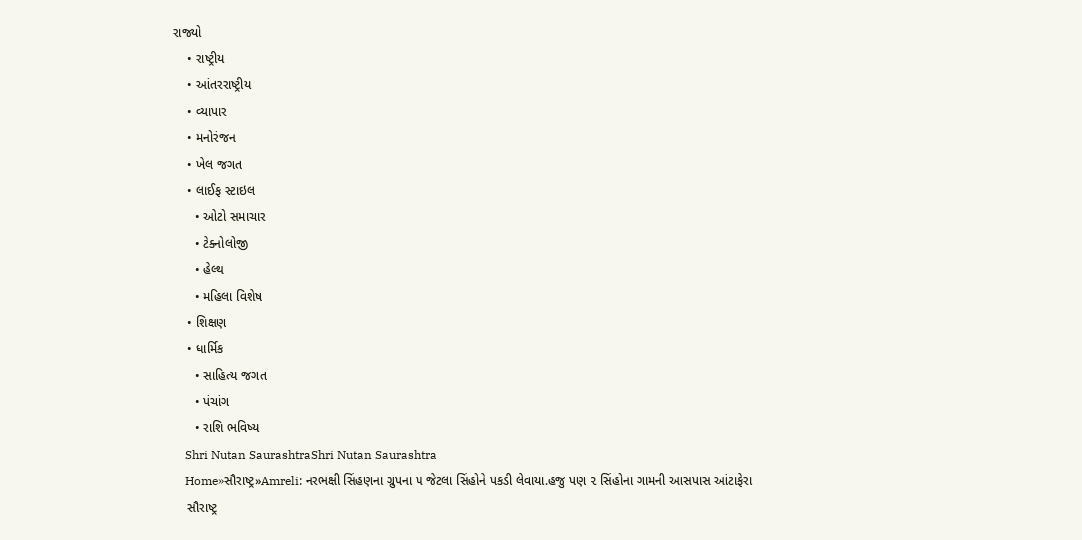રાજ્યો
    • રાષ્ટ્રીય
    • આંતરરાષ્ટ્રીય
    • વ્યાપાર
    • મનોરંજન
    • ખેલ જગત
    • લાઈફ સ્ટાઇલ
      • ઓટો સમાચાર
      • ટેક્નોલોજી
      • હેલ્થ
      • મહિલા વિશેષ
    • શિક્ષણ
    • ધાર્મિક
      • સાહિત્ય જગત
      • પંચાંગ
      • રાશિ ભવિષ્ય
    Shri Nutan SaurashtraShri Nutan Saurashtra
    Home»સૌરાષ્ટ્ર»Amreli: નરભક્ષી સિંહણના ગ્રુપના ૫ જેટલા સિંહોને પકડી લેવાયા.હજુ પણ ૨ સિંહોના ગામની આસપાસ આંટાફેરા
    સૌરાષ્ટ્ર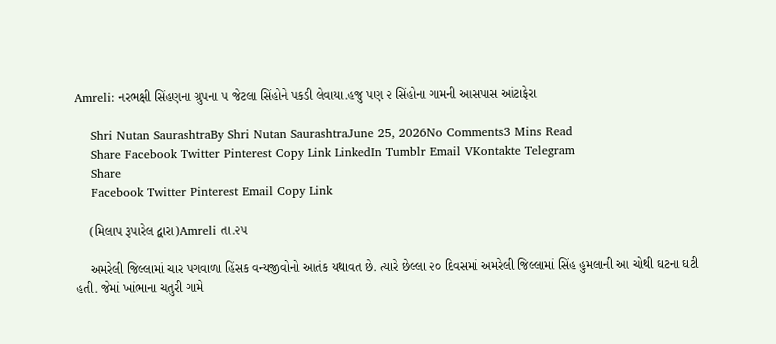Amreli: નરભક્ષી સિંહણના ગ્રુપના ૫ જેટલા સિંહોને પકડી લેવાયા.હજુ પણ ૨ સિંહોના ગામની આસપાસ આંટાફેરા

    Shri Nutan SaurashtraBy Shri Nutan SaurashtraJune 25, 2026No Comments3 Mins Read
    Share Facebook Twitter Pinterest Copy Link LinkedIn Tumblr Email VKontakte Telegram
    Share
    Facebook Twitter Pinterest Email Copy Link

    (મિલાપ રૂપારેલ દ્વારા)Amreli તા.૨૫

    અમરેલી જિલ્લામાં ચાર પગવાળા હિંસક વન્યજીવોનો આતંક યથાવત છે. ત્યારે છેલ્લા ૨૦ દિવસમાં અમરેલી જિલ્લામાં સિંહ હુમલાની આ ચોથી ઘટના ઘટી હતી. જેમાં ખાંભાના ચતુરી ગામે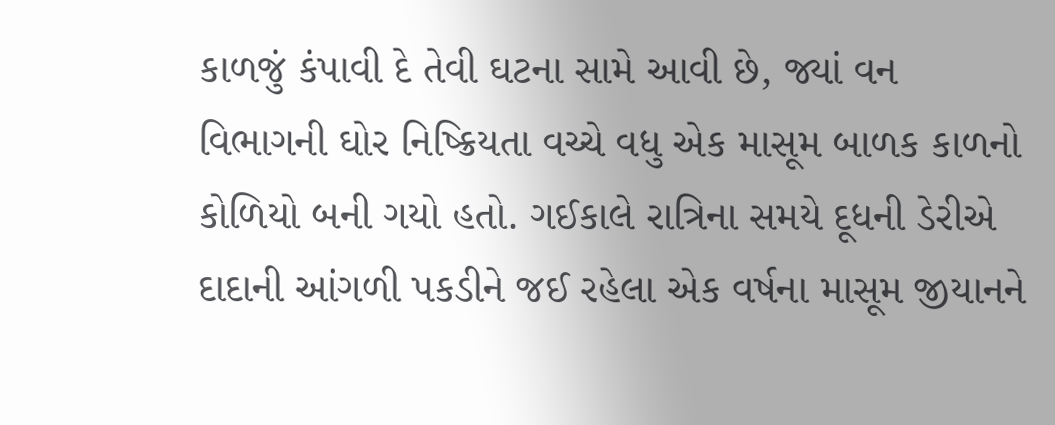કાળજું કંપાવી દે તેવી ઘટના સામે આવી છે, જ્યાં વન વિભાગની ઘોર નિષ્ક્રિયતા વચ્ચે વધુ એક માસૂમ બાળક કાળનો કોળિયો બની ગયો હતો. ગઈકાલે રાત્રિના સમયે દૂધની ડેરીએ દાદાની આંગળી પકડીને જઈ રહેલા એક વર્ષના માસૂમ જીયાનને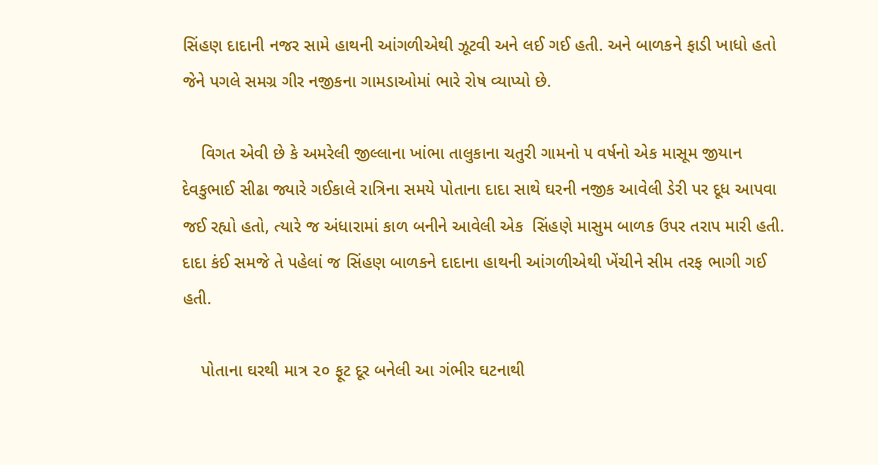સિંહણ દાદાની નજર સામે હાથની આંગળીએથી ઝૂટવી અને લઈ ગઈ હતી. અને બાળકને ફાડી ખાધો હતો જેને પગલે સમગ્ર ગીર નજીકના ગામડાઓમાં ભારે રોષ વ્યાપ્યો છે.

    વિગત એવી છે કે અમરેલી જીલ્લાના ખાંભા તાલુકાના ચતુરી ગામનો ૫ વર્ષનો એક માસૂમ જીયાન દેવકુભાઈ સીઢા જ્યારે ગઈકાલે રાત્રિના સમયે પોતાના દાદા સાથે ઘરની નજીક આવેલી ડેરી પર દૂધ આપવા જઈ રહ્યો હતો, ત્યારે જ અંધારામાં કાળ બનીને આવેલી એક  સિંહણે માસુમ બાળક ઉપર તરાપ મારી હતી. દાદા કંઈ સમજે તે પહેલાં જ સિંહણ બાળકને દાદાના હાથની આંગળીએથી ખેંચીને સીમ તરફ ભાગી ગઈ હતી.

    પોતાના ઘરથી માત્ર ૨૦ ફૂટ દૂર બનેલી આ ગંભીર ઘટનાથી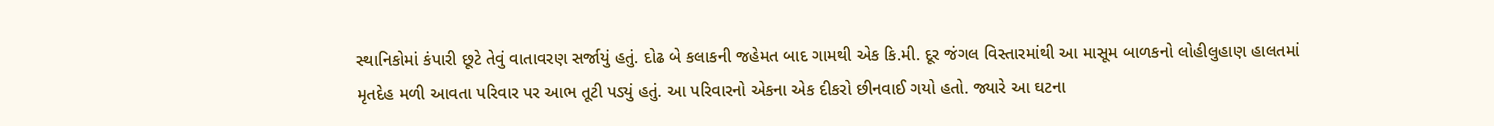સ્થાનિકોમાં કંપારી છૂટે તેવું વાતાવરણ સર્જાયું હતું. દોઢ બે કલાકની જહેમત બાદ ગામથી એક કિ.મી. દૂર જંગલ વિસ્તારમાંથી આ માસૂમ બાળકનો લોહીલુહાણ હાલતમાં મૃતદેહ મળી આવતા પરિવાર પર આભ તૂટી પડ્યું હતું. આ પરિવારનો એકના એક દીકરો છીનવાઈ ગયો હતો. જ્યારે આ ઘટના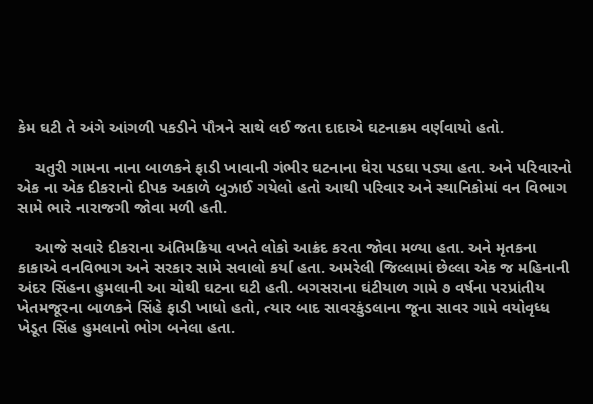કેમ ઘટી તે અંગે આંગળી પકડીને પૌત્રને સાથે લઈ જતા દાદાએ ઘટનાક્રમ વર્ણવાયો હતો.

    ચતુરી ગામના નાના બાળકને ફાડી ખાવાની ગંભીર ઘટનાના ઘેરા પડઘા પડ્યા હતા. અને પરિવારનો એક ના એક દીકરાનો દીપક અકાળે બુઝાઈ ગયેલો હતો આથી પરિવાર અને સ્થાનિકોમાં વન વિભાગ સામે ભારે નારાજગી જોવા મળી હતી.

    આજે સવારે દીકરાના અંતિમક્રિયા વખતે લોકો આક્રંદ કરતા જોવા મળ્યા હતા. અને મૃતકના કાકાએ વનવિભાગ અને સરકાર સામે સવાલો કર્યા હતા. અમરેલી જિલ્લામાં છેલ્લા એક જ મહિનાની અંદર સિંહના હુમલાની આ ચોથી ઘટના ઘટી હતી. બગસરાના ઘંટીયાળ ગામે ૭ વર્ષના પરપ્રાંતીય ખેતમજૂરના બાળકને સિંહે ફાડી ખાધો હતો, ત્યાર બાદ સાવરકુંડલાના જૂના સાવર ગામે વયોવૃધ્ધ ખેડૂત સિંહ હુમલાનો ભોગ બનેલા હતા.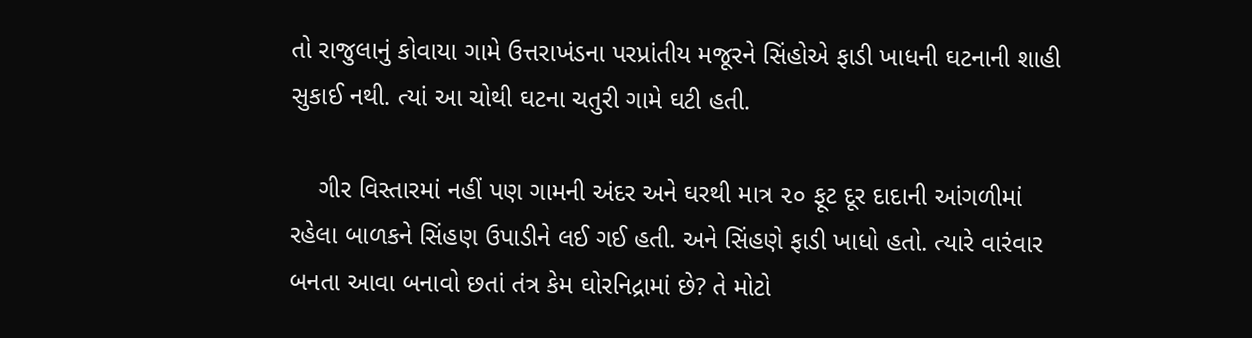તો રાજુલાનું કોવાયા ગામે ઉત્તરાખંડના પરપ્રાંતીય મજૂરને સિંહોએ ફાડી ખાધની ઘટનાની શાહી સુકાઈ નથી. ત્યાં આ ચોથી ઘટના ચતુરી ગામે ઘટી હતી.

    ગીર વિસ્તારમાં નહીં પણ ગામની અંદર અને ઘરથી માત્ર ૨૦ ફૂટ દૂર દાદાની આંગળીમાં રહેલા બાળકને સિંહણ ઉપાડીને લઈ ગઈ હતી. અને સિંહણે ફાડી ખાધો હતો. ત્યારે વારંવાર બનતા આવા બનાવો છતાં તંત્ર કેમ ઘોરનિદ્રામાં છે? તે મોટો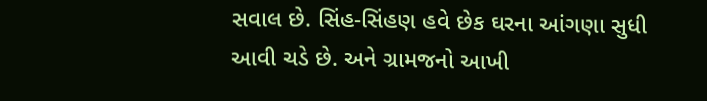સવાલ છે. સિંહ-સિંહણ હવે છેક ઘરના આંગણા સુધી આવી ચડે છે. અને ગ્રામજનો આખી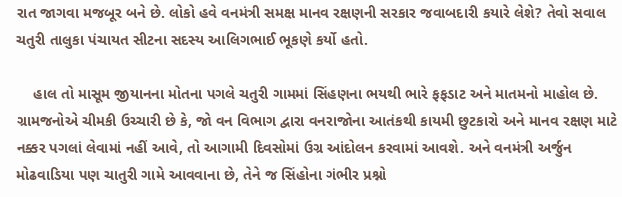રાત જાગવા મજબૂર બને છે. લોકો હવે વનમંત્રી સમક્ષ માનવ રક્ષણની સરકાર જવાબદારી કયારે લેશે? તેવો સવાલ ચતુરી તાલુકા પંચાયત સીટના સદસ્ય આલિગભાઈ ભૂકણે કર્યો હતો.

    હાલ તો માસૂમ જીયાનના મોતના પગલે ચતુરી ગામમાં સિંહણના ભયથી ભારે ફફડાટ અને માતમનો માહોલ છે. ગ્રામજનોએ ચીમકી ઉચ્ચારી છે કે, જો વન વિભાગ દ્વારા વનરાજોના આતંકથી કાયમી છુટકારો અને માનવ રક્ષણ માટે નક્કર પગલાં લેવામાં નહીં આવે, તો આગામી દિવસોમાં ઉગ્ર આંદોલન કરવામાં આવશે. અને વનમંત્રી અર્જુન મોઢવાડિયા પણ ચાતુરી ગામે આવવાના છે, તેને જ સિંહોના ગંભીર પ્રશ્નો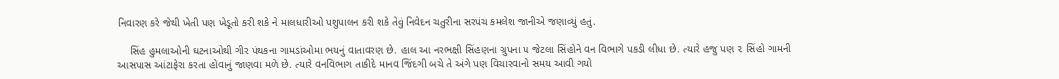નિવારણ કરે જેથી ખેતી પણ ખેડૂતો કરી શકે ને માલધારીઓ પશુપાલન કરી શકે તેવું નિવેદન ચતુરીના સરપંચ કમલેશ જાનીએ જણાવ્યું હતું.

    સિંહ હુમલાઓની ઘટનાઓથી ગીર પંથકના ગામડાંઓમા ભયનું વાતાવરણ છે. હાલ આ નરભક્ષી સિંહણના ગ્રુપના ૫ જેટલા સિંહોને વન વિભાગે પકડી લીધા છે. ત્યારે હજુ પણ ૨ સિંહો ગામની આસપાસ આંટાફેરા કરતા હોવાનું જાણવા મળે છે. ત્યારે વનવિભાગ તાકીદે માનવ જિંદગી બચે તે અંગે પણ વિચારવાનો સમય આવી ગયો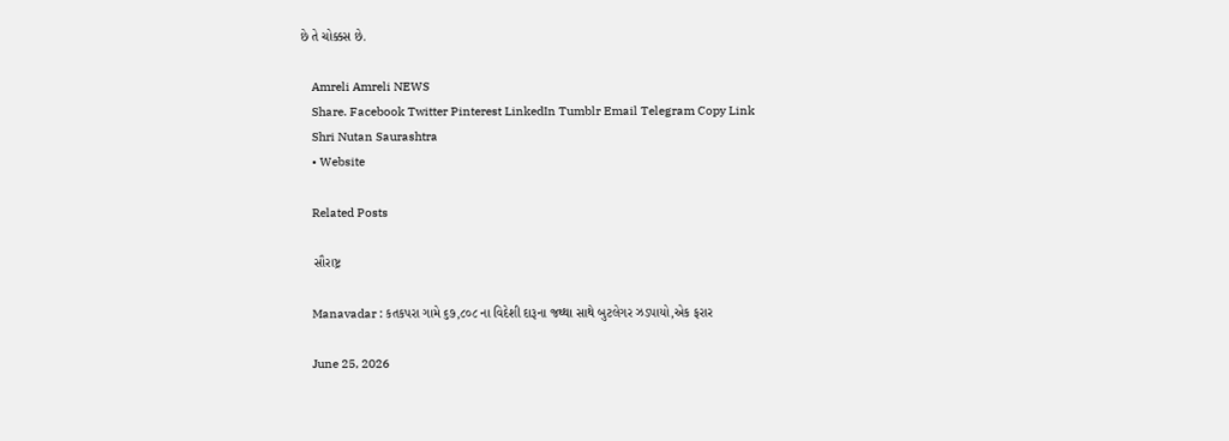છે તે ચોક્કસ છે.

    Amreli Amreli NEWS
    Share. Facebook Twitter Pinterest LinkedIn Tumblr Email Telegram Copy Link
    Shri Nutan Saurashtra
    • Website

    Related Posts

    સૌરાષ્ટ્ર

    Manavadar : કતકપરા ગામે ૬૭,૮૦૮ ના વિદેશી દારૂના જથ્થા સાથે બુટલેગર ઝડપાયો,એક ફરાર

    June 25, 2026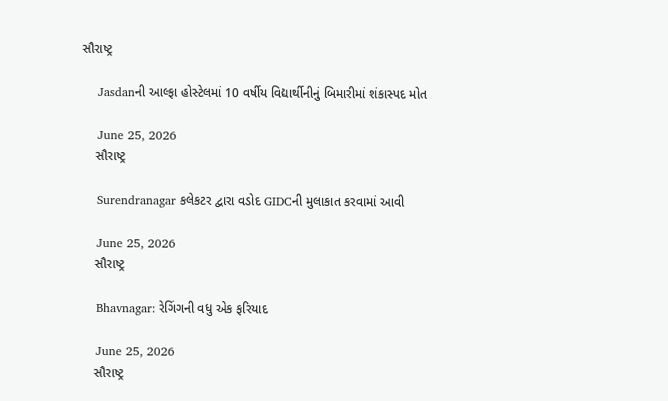સૌરાષ્ટ્ર

    Jasdanની આલ્ફા હોસ્ટેલમાં 10 વર્ષીય વિદ્યાર્થીનીનું બિમારીમાં શંકાસ્પદ મોત

    June 25, 2026
    સૌરાષ્ટ્ર

    Surendranagar કલેકટર દ્વારા વડોદ GIDCની મુલાકાત કરવામાં આવી

    June 25, 2026
    સૌરાષ્ટ્ર

    Bhavnagar: રેગિંગની વધુ એક ફરિયાદ

    June 25, 2026
    સૌરાષ્ટ્ર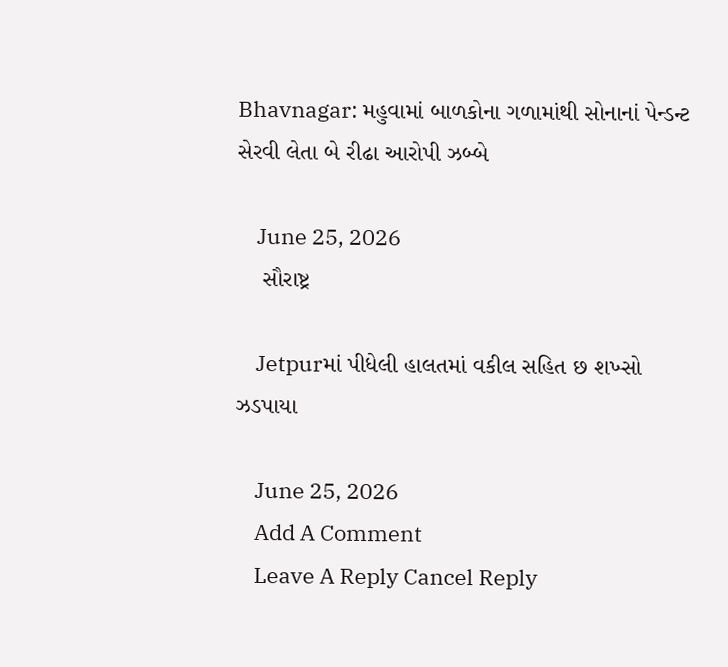Bhavnagar: મહુવામાં બાળકોના ગળામાંથી સોનાનાં પેન્ડન્ટ સેરવી લેતા બે રીઢા આરોપી ઝબ્બે

    June 25, 2026
    સૌરાષ્ટ્ર

    Jetpurમાં પીધેલી હાલતમાં વકીલ સહિત છ શખ્સો ઝડપાયા

    June 25, 2026
    Add A Comment
    Leave A Reply Cancel Reply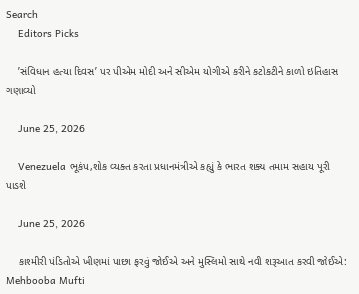Search
    Editors Picks

    ’સંવિધાન હત્યા દિવસ’ પર પીએમ મોદી અને સીએમ યોગીએ કરીને કટોકટીને કાળો ઇતિહાસ ગણાવ્યો

    June 25, 2026

    Venezuela ભૂકંપ,શોક વ્યક્ત કરતા પ્રધાનમંત્રીએ કહ્યું કે ભારત શક્ય તમામ સહાય પૂરી પાડશે

    June 25, 2026

    કાશ્મીરી પંડિતોએ ખીણમાં પાછા ફરવું જોઈએ અને મુસ્લિમો સાથે નવી શરૂઆત કરવી જોઈએ: Mehbooba Mufti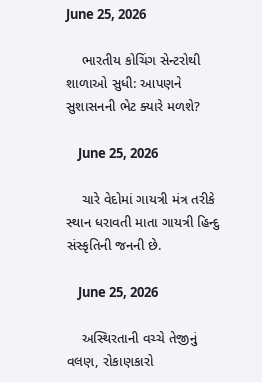June 25, 2026

    ભારતીય કોચિંગ સેન્ટરોથી શાળાઓ સુધી: આપણને સુશાસનની ભેટ ક્યારે મળશે?

    June 25, 2026

    ચારે વેદોમાં ગાયત્રી મંત્ર તરીકે સ્થાન ધરાવતી માતા ગાયત્રી હિન્દુ સંસ્કૃતિની જનની છે.

    June 25, 2026

    અસ્થિરતાની વચ્ચે તેજીનું વલણ, રોકાણકારો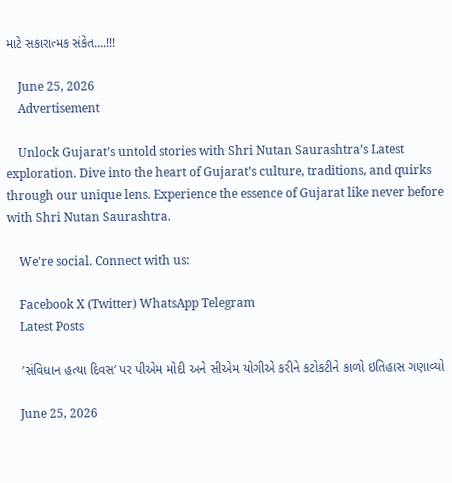માટે સકારાત્મક સંકેત….!!!

    June 25, 2026
    Advertisement

    Unlock Gujarat’s untold stories with Shri Nutan Saurashtra’s Latest exploration. Dive into the heart of Gujarat’s culture, traditions, and quirks through our unique lens. Experience the essence of Gujarat like never before with Shri Nutan Saurashtra.

    We're social. Connect with us:

    Facebook X (Twitter) WhatsApp Telegram
    Latest Posts

    ’સંવિધાન હત્યા દિવસ’ પર પીએમ મોદી અને સીએમ યોગીએ કરીને કટોકટીને કાળો ઇતિહાસ ગણાવ્યો

    June 25, 2026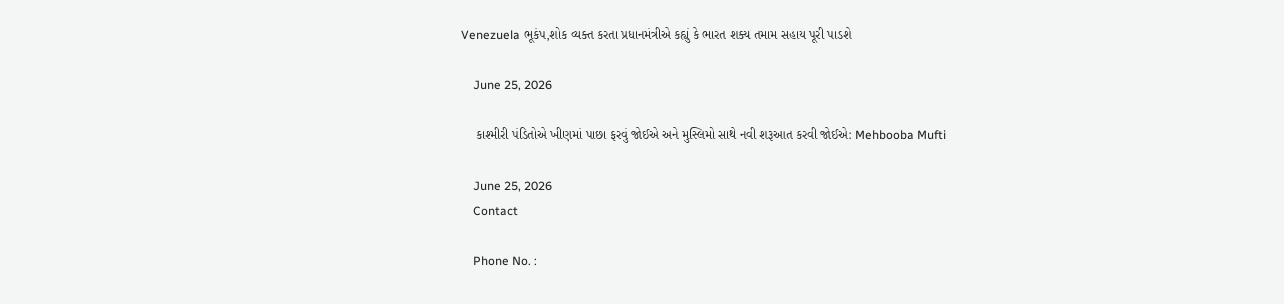Venezuela ભૂકંપ,શોક વ્યક્ત કરતા પ્રધાનમંત્રીએ કહ્યું કે ભારત શક્ય તમામ સહાય પૂરી પાડશે

    June 25, 2026

    કાશ્મીરી પંડિતોએ ખીણમાં પાછા ફરવું જોઈએ અને મુસ્લિમો સાથે નવી શરૂઆત કરવી જોઈએ: Mehbooba Mufti

    June 25, 2026
    Contact

    Phone No. :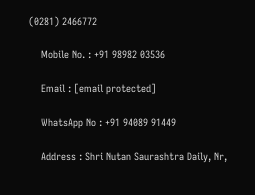(0281) 2466772

    Mobile No. : +91 98982 03536

    Email : [email protected]

    WhatsApp No : +91 94089 91449

    Address : Shri Nutan Saurashtra Daily, Nr,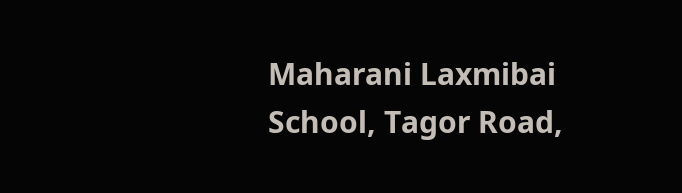Maharani Laxmibai School, Tagor Road,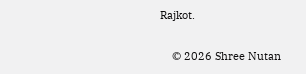Rajkot.

    © 2026 Shree Nutan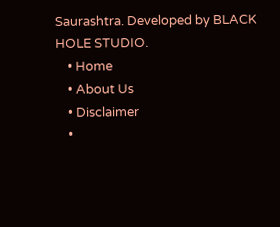Saurashtra. Developed by BLACK HOLE STUDIO.
    • Home
    • About Us
    • Disclaimer
    •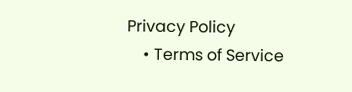Privacy Policy
    • Terms of Service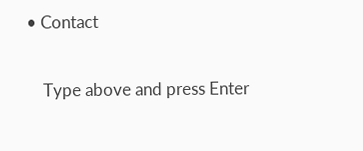• Contact

    Type above and press Enter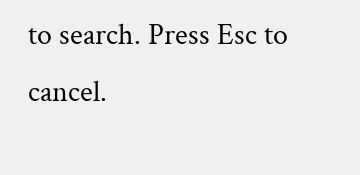to search. Press Esc to cancel.